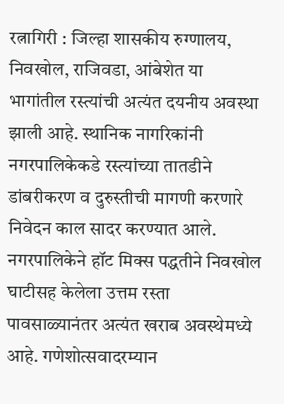रत्नागिरी : जिल्हा शासकीय रुग्णालय, निवखोल, राजिवडा, आंबेशेत या भागांतील रस्त्यांची अत्यंत दयनीय अवस्था झाली आहे. स्थानिक नागरिकांनी नगरपालिकेकडे रस्त्यांच्या तातडीने डांबरीकरण व दुरुस्तीची मागणी करणारे निवेदन काल सादर करण्यात आले.
नगरपालिकेने हॉट मिक्स पद्धतीने निवखोल घाटीसह केलेला उत्तम रस्ता पावसाळ्यानंतर अत्यंत खराब अवस्थेमध्ये आहे. गणेशोत्सवादरम्यान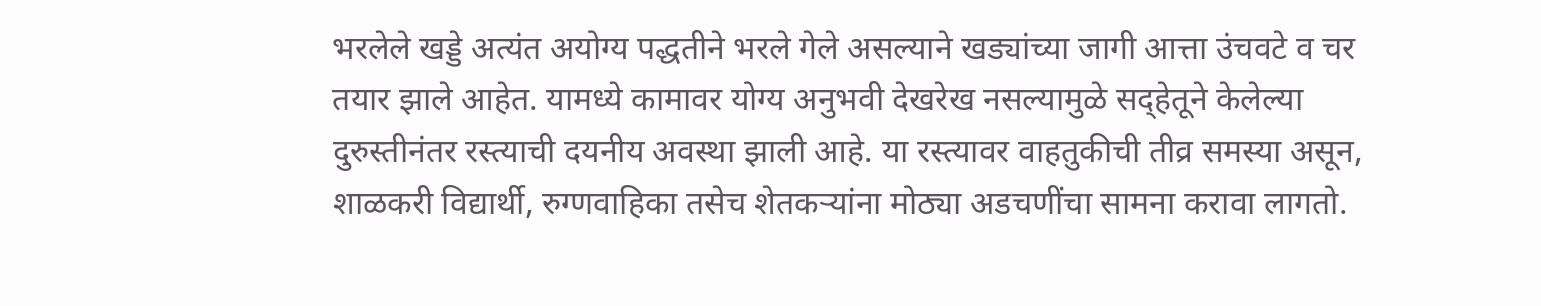भरलेले खड्डे अत्यंत अयोग्य पद्धतीने भरले गेले असल्याने खड्यांच्या जागी आत्ता उंचवटे व चर तयार झाले आहेत. यामध्ये कामावर योग्य अनुभवी देखरेख नसल्यामुळे सद्हेतूने केलेल्या दुरुस्तीनंतर रस्त्याची दयनीय अवस्था झाली आहे. या रस्त्यावर वाहतुकीची तीव्र समस्या असून, शाळकरी विद्यार्थी, रुग्णवाहिका तसेच शेतकऱ्यांना मोठ्या अडचणींचा सामना करावा लागतो.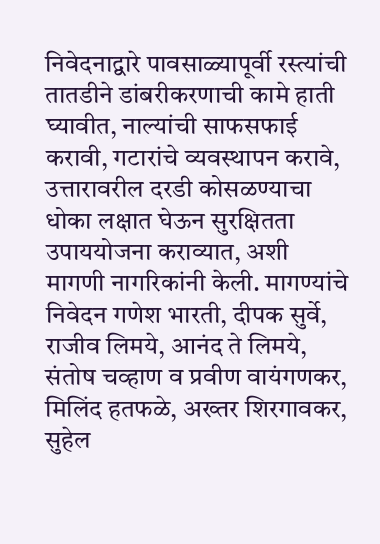निवेदनाद्वारे पावसाळ्यापूर्वी रस्त्यांची तातडीने डांबरीकरणाची कामे हाती घ्यावीत, नाल्यांची साफसफाई करावी, गटारांचे व्यवस्थापन करावे, उत्तारावरील दरडी कोसळण्याचा धोका लक्षात घेऊन सुरक्षितता उपाययोजना कराव्यात, अशी मागणी नागरिकांनी केली. मागण्यांचे निवेदन गणेश भारती, दीपक सुर्वे, राजीव लिमये, आनंद ते लिमये, संतोष चव्हाण व प्रवीण वायंगणकर, मिलिंद हतफळे, अख्तर शिरगावकर, सुहेल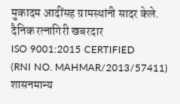मुकादम आदींसह ग्रामस्थांनी सादर केले.
दैनिक रत्नागिरी खबरदार
ISO 9001:2015 CERTIFIED
(RNI NO. MAHMAR/2013/57411)
शासनमान्य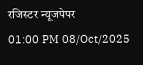रजिस्टर न्यूजपेपर
01:00 PM 08/Oct/2025